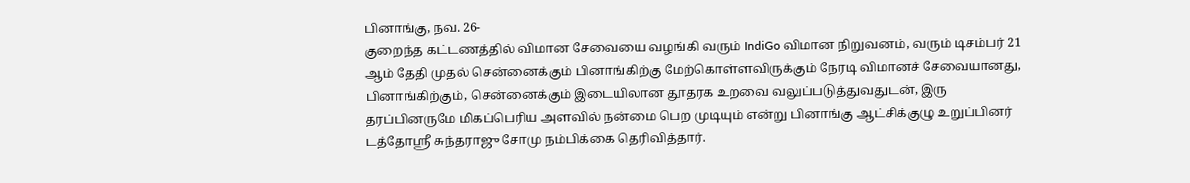பினாங்கு, நவ. 26-
குறைந்த கட்டணத்தில் விமான சேவையை வழங்கி வரும் IndiGo விமான நிறுவனம், வரும் டிசம்பர் 21 ஆம் தேதி முதல் சென்னைக்கும் பினாங்கிற்கு மேற்கொள்ளவிருக்கும் நேரடி விமானச் சேவையானது, பினாங்கிற்கும், சென்னைக்கும் இடையிலான தூதரக உறவை வலுப்படுத்துவதுடன், இரு தரப்பினருமே மிகப்பெரிய அளவில் நன்மை பெற முடியும் என்று பினாங்கு ஆட்சிக்குழு உறுப்பினர் டத்தோஸ்ரீ சுந்தராஜு சோமு நம்பிக்கை தெரிவித்தார்.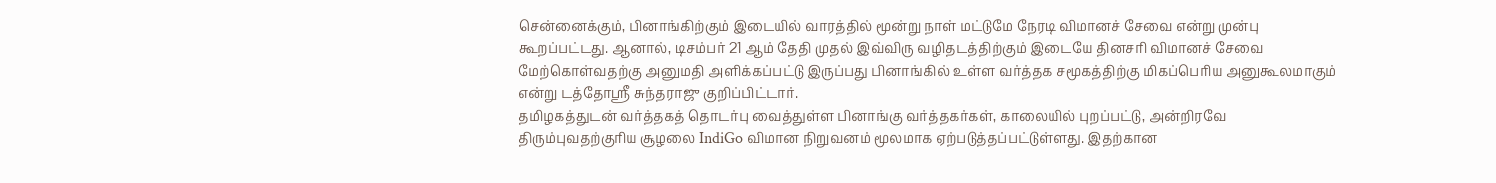சென்னைக்கும், பினாங்கிற்கும் இடையில் வாரத்தில் மூன்று நாள் மட்டுமே நேரடி விமானச் சேவை என்று முன்பு கூறப்பட்டது. ஆனால், டிசம்பர் 21 ஆம் தேதி முதல் இவ்விரு வழிதடத்திற்கும் இடையே தினசரி விமானச் சேவை மேற்கொள்வதற்கு அனுமதி அளிக்கப்பட்டு இருப்பது பினாங்கில் உள்ள வர்த்தக சமூகத்திற்கு மிகப்பெரிய அனுகூலமாகும் என்று டத்தோஸ்ரீ சுந்தராஜு குறிப்பிட்டார்.
தமிழகத்துடன் வர்த்தகத் தொடர்பு வைத்துள்ள பினாங்கு வர்த்தகர்கள், காலையில் புறப்பட்டு, அன்றிரவே திரும்புவதற்குரிய சூழலை IndiGo விமான நிறுவனம் மூலமாக ஏற்படுத்தப்பட்டுள்ளது. இதற்கான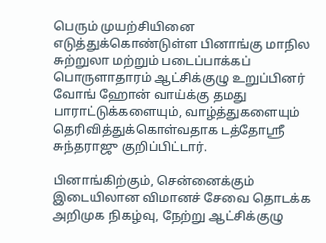பெரும் முயற்சியினை எடுத்துக்கொண்டுள்ள பினாங்கு மாநில சுற்றுலா மற்றும் படைப்பாக்கப் பொருளாதாரம் ஆட்சிக்குழு உறுப்பினர் வோங் ஹோன் வாய்க்கு தமது பாராட்டுக்களையும், வாழ்த்துகளையும் தெரிவித்துக்கொள்வதாக டத்தோஸ்ரீ சுந்தராஜு குறிப்பிட்டார்.

பினாங்கிற்கும், சென்னைக்கும் இடையிலான விமானச் சேவை தொடக்க அறிமுக நிகழ்வு, நேற்று ஆட்சிக்குழு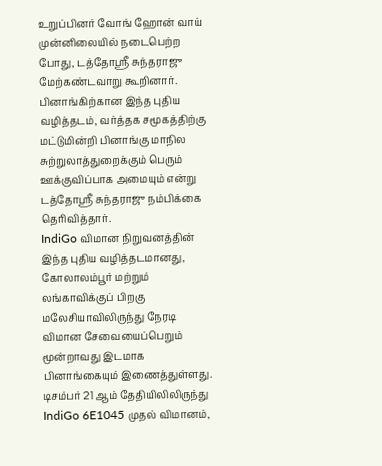உறுப்பினர் வோங் ஹோன் வாய் முன்னிலையில் நடைபெற்ற போது, டத்தோஸ்ரீ சுந்தராஜு மேற்கண்டவாறு கூறினார்.
பினாங்கிற்கான இந்த புதிய வழித்தடம், வர்த்தக சமூகத்திற்கு மட்டுமின்றி பினாங்கு மாநில சுற்றுலாத்துறைக்கும் பெரும் ஊக்குவிப்பாக அமையும் என்று டத்தோஸ்ரீ சுந்தராஜு நம்பிக்கை தெரிவித்தார்.
IndiGo விமான நிறுவனத்தின் இந்த புதிய வழித்தடமானது, கோலாலம்பூர் மற்றும் லங்காவிக்குப் பிறகு மலேசியாவிலிருந்து நேரடி விமான சேவையைப்பெறும் மூன்றாவது இடமாக பினாங்கையும் இணைத்துள்ளது.
டிசம்பர் 21 ஆம் தேதியிலிலிருந்து IndiGo 6E1045 முதல் விமானம்,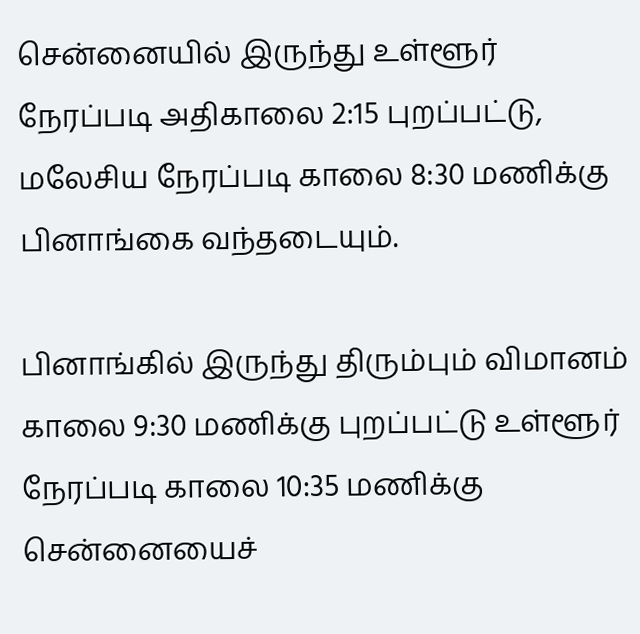சென்னையில் இருந்து உள்ளூர் நேரப்படி அதிகாலை 2:15 புறப்பட்டு, மலேசிய நேரப்படி காலை 8:30 மணிக்கு பினாங்கை வந்தடையும்.

பினாங்கில் இருந்து திரும்பும் விமானம் காலை 9:30 மணிக்கு புறப்பட்டு உள்ளூர் நேரப்படி காலை 10:35 மணிக்கு சென்னையைச்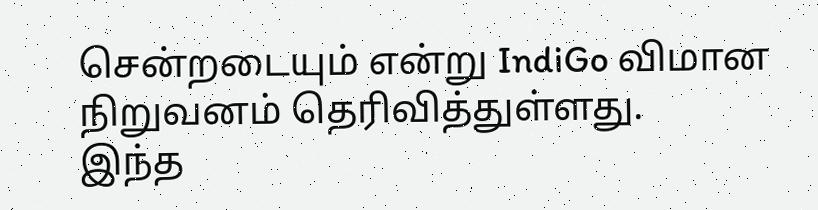சென்றடையும் என்று IndiGo விமான நிறுவனம் தெரிவித்துள்ளது.
இந்த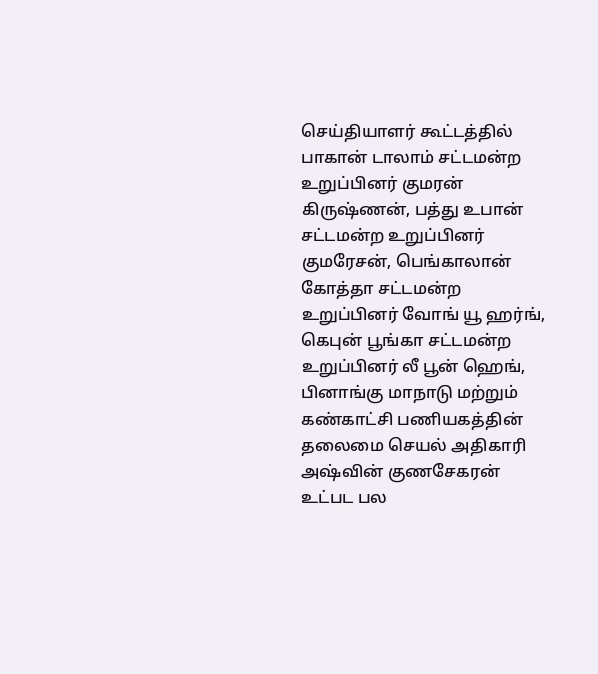செய்தியாளர் கூட்டத்தில் பாகான் டாலாம் சட்டமன்ற உறுப்பினர் குமரன் கிருஷ்ணன், பத்து உபான் சட்டமன்ற உறுப்பினர் குமரேசன், பெங்காலான் கோத்தா சட்டமன்ற உறுப்பினர் வோங் யூ ஹர்ங், கெபுன் பூங்கா சட்டமன்ற உறுப்பினர் லீ பூன் ஹெங், பினாங்கு மாநாடு மற்றும் கண்காட்சி பணியகத்தின் தலைமை செயல் அதிகாரி அஷ்வின் குணசேகரன் உட்பட பல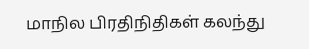மாநில பிரதிநிதிகள் கலந்து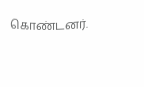கொண்டனர்.